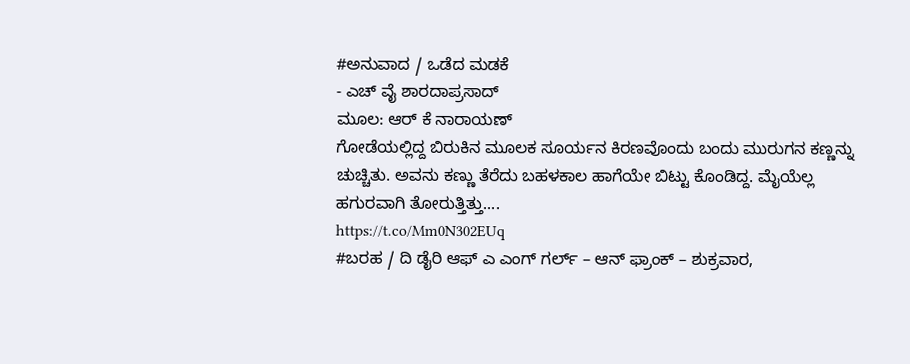#ಅನುವಾದ / ಒಡೆದ ಮಡಕೆ
- ಎಚ್ ವೈ ಶಾರದಾಪ್ರಸಾದ್
ಮೂಲ: ಆರ್ ಕೆ ನಾರಾಯಣ್
ಗೋಡೆಯಲ್ಲಿದ್ದ ಬಿರುಕಿನ ಮೂಲಕ ಸೂರ್ಯನ ಕಿರಣವೊಂದು ಬಂದು ಮುರುಗನ ಕಣ್ಣನ್ನು ಚುಚ್ಚಿತು. ಅವನು ಕಣ್ಣು ತೆರೆದು ಬಹಳಕಾಲ ಹಾಗೆಯೇ ಬಿಟ್ಟು ಕೊಂಡಿದ್ದ. ಮೈಯೆಲ್ಲ ಹಗುರವಾಗಿ ತೋರುತ್ತಿತ್ತು....
https://t.co/Mm0N302EUq
#ಬರಹ / ದಿ ಡೈರಿ ಆಫ್ ಎ ಎಂಗ್ ಗರ್ಲ್ – ಆನ್ ಫ್ರಾಂಕ್ – ಶುಕ್ರವಾರ,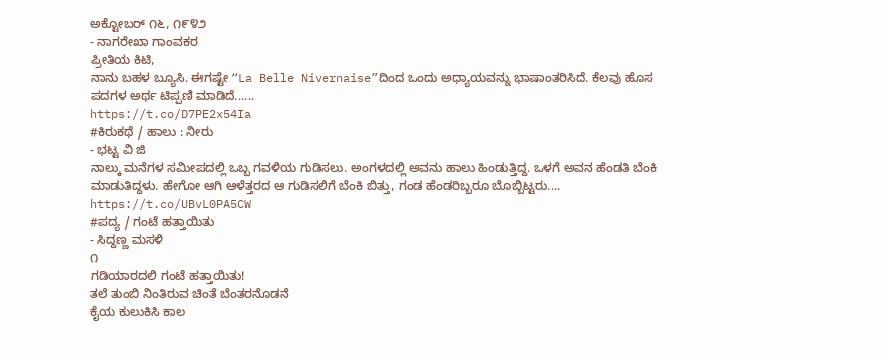ಅಕ್ಟೋಬರ್ ೧೬, ೧೯೪೨
- ನಾಗರೇಖಾ ಗಾಂವಕರ
ಪ್ರೀತಿಯ ಕಿಟಿ,
ನಾನು ಬಹಳ ಬ್ಯೂಸಿ. ಈಗಷ್ಟೇ “La Belle Nivernaise”ದಿಂದ ಒಂದು ಅಧ್ಯಾಯವನ್ನು ಭಾಷಾಂತರಿಸಿದೆ. ಕೆಲವು ಹೊಸ ಪದಗಳ ಅರ್ಥ ಟಿಪ್ಪಣಿ ಮಾಡಿದೆ......
https://t.co/D7PE2x54Ia
#ಕಿರುಕಥೆ / ಹಾಲು : ನೀರು
- ಭಟ್ಟ ವಿ ಜಿ
ನಾಲ್ಕು ಮನೆಗಳ ಸಮೀಪದಲ್ಲಿ ಒಬ್ಬ ಗವಳಿಯ ಗುಡಿಸಲು. ಅಂಗಳದಲ್ಲಿ ಅವನು ಹಾಲು ಹಿಂಡುತ್ತಿದ್ದ. ಒಳಗೆ ಅವನ ಹೆಂಡತಿ ಬೆಂಕಿ ಮಾಡುತಿದ್ದಳು. ಹೇಗೋ ಆಗಿ ಆಳೆತ್ತರದ ಆ ಗುಡಿಸಲಿಗೆ ಬೆಂಕಿ ಬಿತ್ತು, ಗಂಡ ಹೆಂಡರಿಬ್ಬರೂ ಬೊಬ್ಬಿಟ್ಟರು....
https://t.co/UBvL0PA5CW
#ಪದ್ಯ / ಗಂಟೆ ಹತ್ತಾಯಿತು
- ಸಿದ್ದಣ್ಣ ಮಸಳಿ
೧
ಗಡಿಯಾರದಲಿ ಗಂಟೆ ಹತ್ತಾಯಿತು!
ತಲೆ ತುಂಬಿ ನಿಂತಿರುವ ಚಿಂತೆ ಬೆಂತರನೊಡನೆ
ಕೈಯ ಕುಲುಕಿಸಿ ಕಾಲ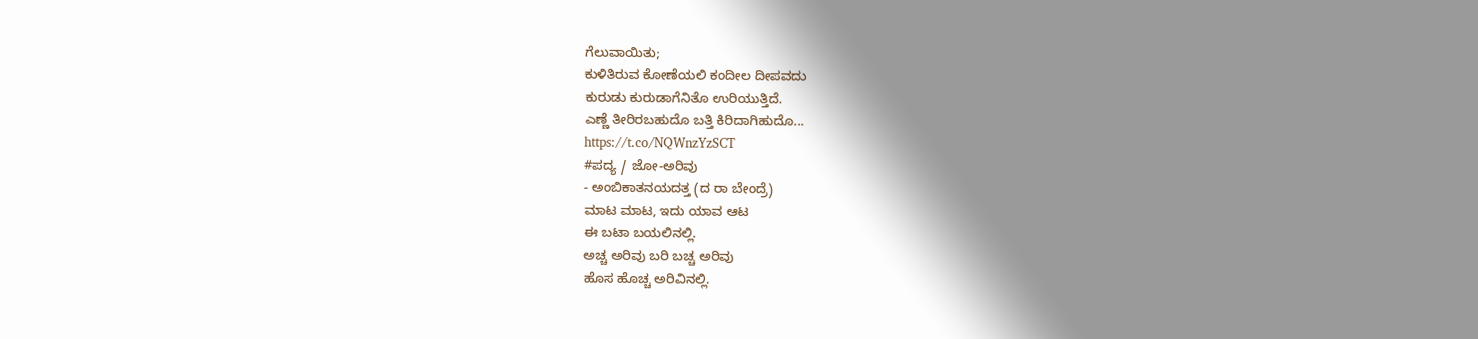ಗೆಲುವಾಯಿತು;
ಕುಳಿತಿರುವ ಕೋಣೆಯಲಿ ಕಂದೀಲ ದೀಪವದು
ಕುರುಡು ಕುರುಡಾಗೆನಿತೊ ಉರಿಯುತ್ತಿದೆ.
ಎಣ್ಣೆ ತೀರಿರಬಹುದೊ ಬತ್ತಿ ಕಿರಿದಾಗಿಹುದೊ...
https://t.co/NQWnzYzSCT
#ಪದ್ಯ / ಜೋ-ಅರಿವು
- ಅಂಬಿಕಾತನಯದತ್ತ (ದ ರಾ ಬೇಂದ್ರೆ)
ಮಾಟ ಮಾಟ, ಇದು ಯಾವ ಆಟ
ಈ ಬಟಾ ಬಯಲಿನಲ್ಲಿ.
ಅಚ್ಚ ಅರಿವು ಬರಿ ಬಚ್ಚ ಅರಿವು
ಹೊಸ ಹೊಚ್ಚ ಅರಿವಿನಲ್ಲಿ.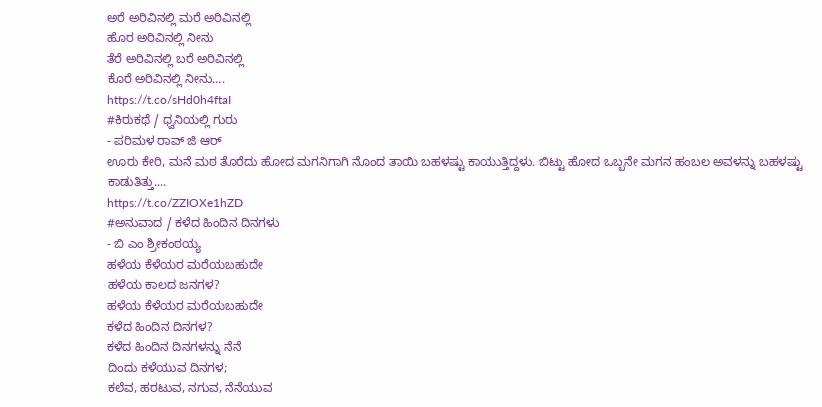ಅರೆ ಅರಿವಿನಲ್ಲಿ ಮರೆ ಅರಿವಿನಲ್ಲಿ
ಹೊರ ಅರಿವಿನಲ್ಲಿ ನೀನು
ತೆರೆ ಅರಿವಿನಲ್ಲಿ ಬರೆ ಅರಿವಿನಲ್ಲಿ
ಕೊರೆ ಅರಿವಿನಲ್ಲಿ ನೀನು....
https://t.co/sHd0h4ftaI
#ಕಿರುಕಥೆ / ಧ್ವನಿಯಲ್ಲಿ ಗುರು
- ಪರಿಮಳ ರಾವ್ ಜಿ ಆರ್
ಊರು ಕೇರಿ, ಮನೆ ಮಠ ತೊರೆದು ಹೋದ ಮಗನಿಗಾಗಿ ನೊಂದ ತಾಯಿ ಬಹಳಷ್ಟು ಕಾಯುತ್ತಿದ್ದಳು. ಬಿಟ್ಟು ಹೋದ ಒಬ್ಬನೇ ಮಗನ ಹಂಬಲ ಅವಳನ್ನು ಬಹಳಷ್ಟು ಕಾಡುತಿತ್ತು....
https://t.co/ZZIOXe1hZD
#ಅನುವಾದ / ಕಳೆದ ಹಿಂದಿನ ದಿನಗಳು
- ಬಿ ಎಂ ಶ್ರೀಕಂಠಯ್ಯ
ಹಳೆಯ ಕೆಳೆಯರ ಮರೆಯಬಹುದೇ
ಹಳೆಯ ಕಾಲದ ಜನಗಳ?
ಹಳೆಯ ಕೆಳೆಯರ ಮರೆಯಬಹುದೇ
ಕಳೆದ ಹಿಂದಿನ ದಿನಗಳ?
ಕಳೆದ ಹಿಂದಿನ ದಿನಗಳನ್ನು ನೆನೆ
ದಿಂದು ಕಳೆಯುವ ದಿನಗಳ;
ಕಲೆವ, ಹರಟುವ, ನಗುವ, ನೆನೆಯುವ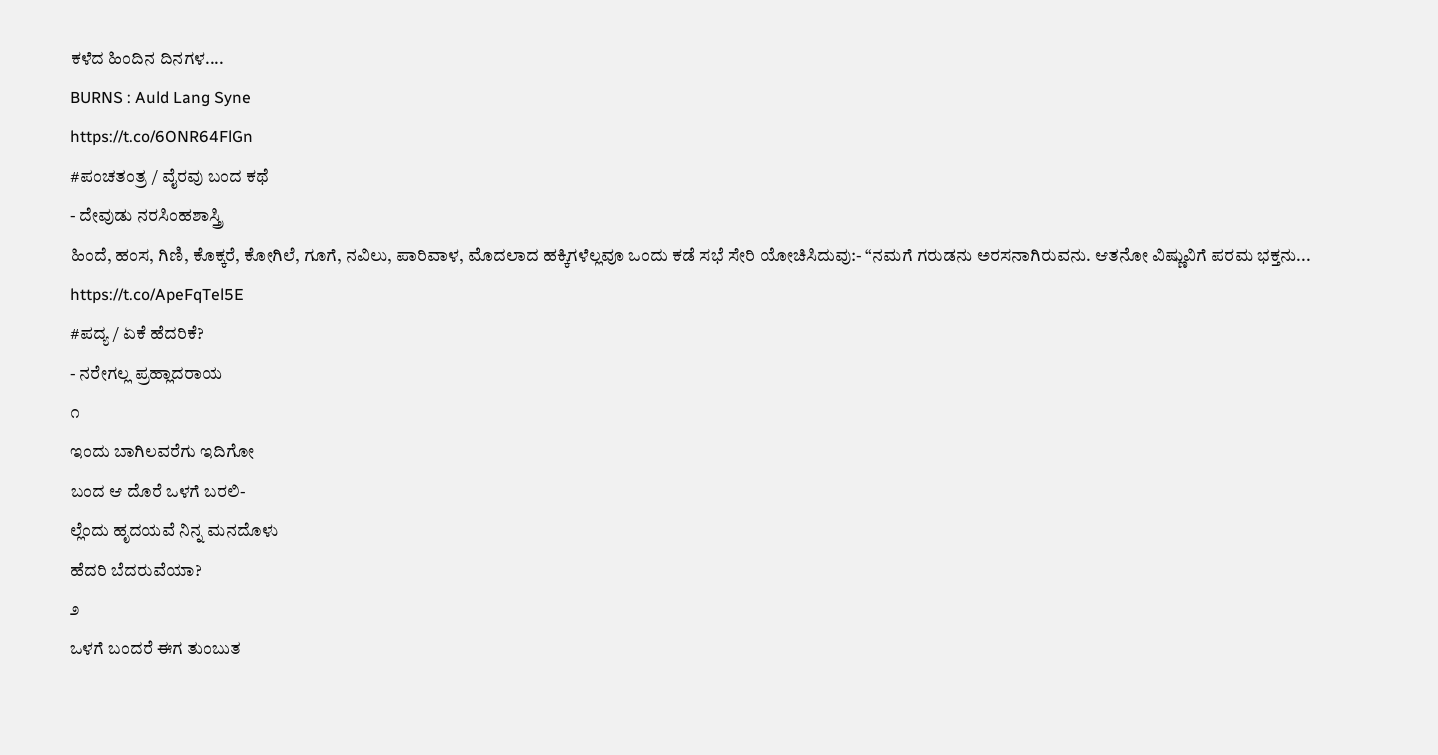ಕಳೆದ ಹಿಂದಿನ ದಿನಗಳ....
BURNS : Auld Lang Syne
https://t.co/6ONR64FlGn
#ಪಂಚತಂತ್ರ / ವೈರವು ಬಂದ ಕಥೆ
- ದೇವುಡು ನರಸಿಂಹಶಾಸ್ತ್ರಿ
ಹಿಂದೆ, ಹಂಸ, ಗಿಣಿ, ಕೊಕ್ಕರೆ, ಕೋಗಿಲೆ, ಗೂಗೆ, ನವಿಲು, ಪಾರಿವಾಳ, ಮೊದಲಾದ ಹಕ್ಕಿಗಳೆಲ್ಲವೂ ಒಂದು ಕಡೆ ಸಭೆ ಸೇರಿ ಯೋಚಿಸಿದುವು:- “ನಮಗೆ ಗರುಡನು ಅರಸನಾಗಿರುವನು. ಆತನೋ ವಿಷ್ಣುವಿಗೆ ಪರಮ ಭಕ್ತನು...
https://t.co/ApeFqTel5E
#ಪದ್ಯ / ಏಕೆ ಹೆದರಿಕೆ?
- ನರೇಗಲ್ಲ ಪ್ರಹ್ಲಾದರಾಯ
೧
ಇಂದು ಬಾಗಿಲವರೆಗು ಇದಿಗೋ
ಬಂದ ಆ ದೊರೆ ಒಳಗೆ ಬರಲಿ-
ಲ್ಲೆಂದು ಹೃದಯವೆ ನಿನ್ನ ಮನದೊಳು
ಹೆದರಿ ಬೆದರುವೆಯಾ?
೨
ಒಳಗೆ ಬಂದರೆ ಈಗ ತುಂಬುತ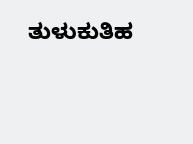ತುಳುಕುತಿಹ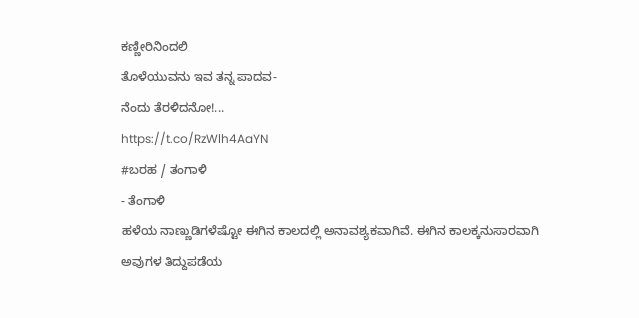ಕಣ್ಣೀರಿನಿಂದಲಿ
ತೊಳೆಯುವನು ಇವ ತನ್ನ ಪಾದವ-
ನೆಂದು ತೆರಳಿದನೋ!...
https://t.co/RzWlh4AaYN
#ಬರಹ / ತಂಗಾಳಿ
- ತೆಂಗಾಳಿ
ಹಳೆಯ ನಾಣ್ಣುಡಿಗಳೆಷ್ಟೋ ಈಗಿನ ಕಾಲದಲ್ಲಿ ಅನಾವಶ್ಯಕವಾಗಿವೆ. ಈಗಿನ ಕಾಲಕ್ಕನುಸಾರವಾಗಿ ಅವುಗಳ ತಿದ್ದುಪಡೆಯ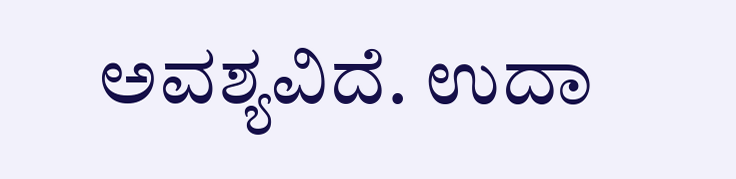ಅವಶ್ಯವಿದೆ. ಉದಾ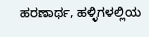ಹರಣಾರ್ಥ, ಹಳ್ಳಿಗಳಲ್ಲಿಯ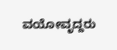ವಯೋವೃದ್ದರು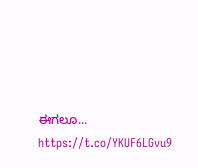ಈಗಲೂ...
https://t.co/YKUF6LGvu9